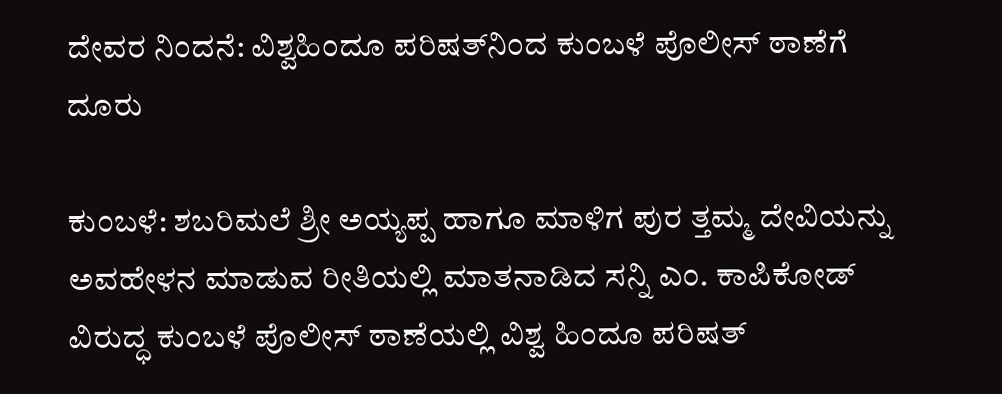ದೇವರ ನಿಂದನೆ: ವಿಶ್ವಹಿಂದೂ ಪರಿಷತ್‌ನಿಂದ ಕುಂಬಳೆ ಪೊಲೀಸ್ ಠಾಣೆಗೆ ದೂರು

ಕುಂಬಳೆ: ಶಬರಿಮಲೆ ಶ್ರೀ ಅಯ್ಯಪ್ಪ ಹಾಗೂ ಮಾಳಿಗ ಪುರ ತ್ತಮ್ಮ ದೇವಿಯನ್ನು ಅವಹೇಳನ ಮಾಡುವ ರೀತಿಯಲ್ಲಿ ಮಾತನಾಡಿದ ಸನ್ನಿ ಎಂ. ಕಾಪಿಕೋಡ್ ವಿರುದ್ಧ ಕುಂಬಳೆ ಪೊಲೀಸ್ ಠಾಣೆಯಲ್ಲಿ ವಿಶ್ವ ಹಿಂದೂ ಪರಿಷತ್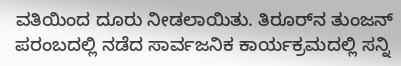ವತಿಯಿಂದ ದೂರು ನೀಡಲಾಯಿತು. ತಿರೂರ್‌ನ ತುಂಜನ್ ಪರಂಬದಲ್ಲಿ ನಡೆದ ಸಾರ್ವಜನಿಕ ಕಾರ್ಯಕ್ರಮದಲ್ಲಿ ಸನ್ನಿ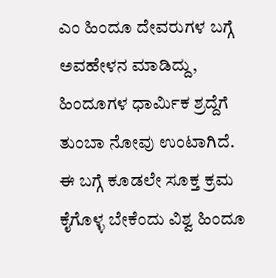ಎಂ ಹಿಂದೂ ದೇವರುಗಳ ಬಗ್ಗೆ ಅವಹೇಳನ ಮಾಡಿದ್ದು, ಹಿಂದೂಗಳ ಧಾರ್ಮಿಕ ಶ್ರದ್ದೆಗೆ ತುಂಬಾ ನೋವು ಉಂಟಾಗಿದೆ. ಈ ಬಗ್ಗೆ ಕೂಡಲೇ ಸೂಕ್ತ ಕ್ರಮ ಕೈಗೊಳ್ಳ ಬೇಕೆಂದು ವಿಶ್ವ ಹಿಂದೂ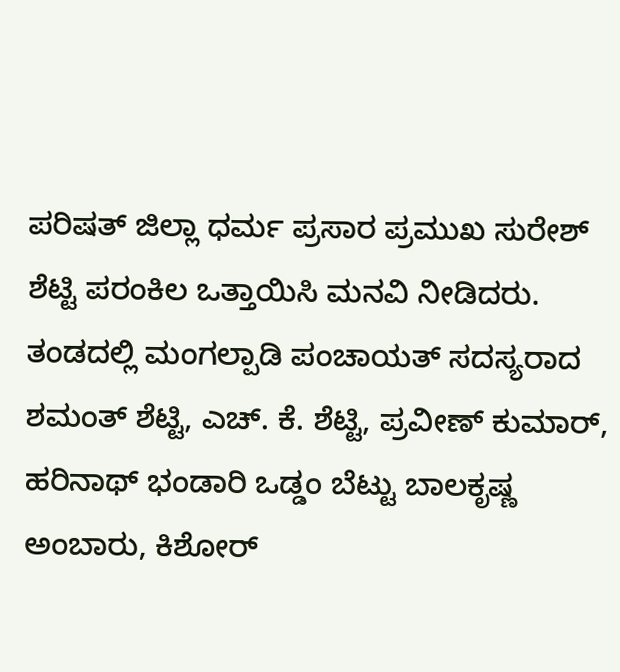ಪರಿಷತ್ ಜಿಲ್ಲಾ ಧರ್ಮ ಪ್ರಸಾರ ಪ್ರಮುಖ ಸುರೇಶ್ ಶೆಟ್ಟಿ ಪರಂಕಿಲ ಒತ್ತಾಯಿಸಿ ಮನವಿ ನೀಡಿದರು. ತಂಡದಲ್ಲಿ ಮಂಗಲ್ಪಾಡಿ ಪಂಚಾಯತ್ ಸದಸ್ಯರಾದ ಶಮಂತ್ ಶೆಟ್ಟಿ, ಎಚ್. ಕೆ. ಶೆಟ್ಟಿ, ಪ್ರವೀಣ್ ಕುಮಾರ್, ಹರಿನಾಥ್ ಭಂಡಾರಿ ಒಡ್ಡಂ ಬೆಟ್ಟು ಬಾಲಕೃಷ್ಣ ಅಂಬಾರು, ಕಿಶೋರ್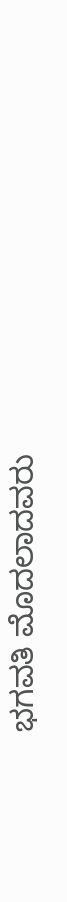ಭಗವತಿ ಮೊದಲಾದವರು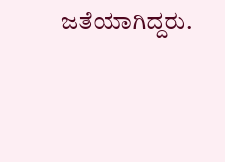ಜತೆಯಾಗಿದ್ದರು.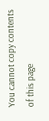You cannot copy contents of this page